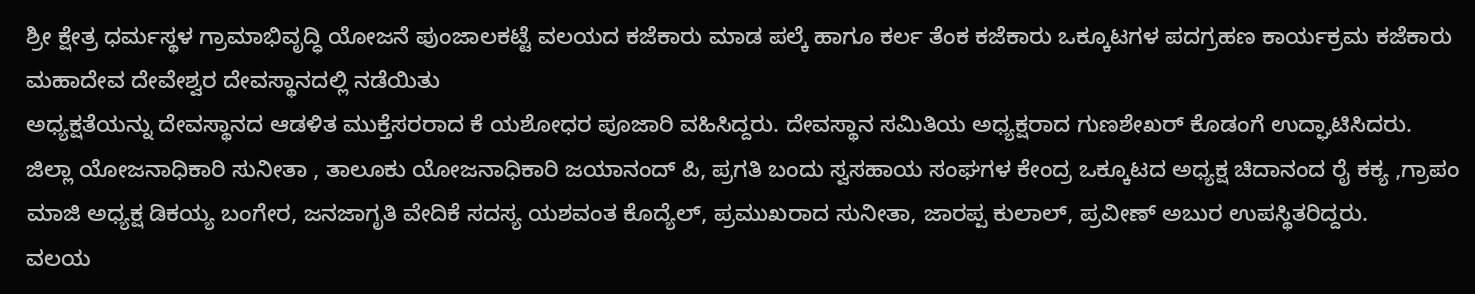ಶ್ರೀ ಕ್ಷೇತ್ರ ಧರ್ಮಸ್ಥಳ ಗ್ರಾಮಾಭಿವೃದ್ಧಿ ಯೋಜನೆ ಪುಂಜಾಲಕಟ್ಟೆ ವಲಯದ ಕಜೆಕಾರು ಮಾಡ ಪಲ್ಕೆ ಹಾಗೂ ಕರ್ಲ ತೆಂಕ ಕಜೆಕಾರು ಒಕ್ಕೂಟಗಳ ಪದಗ್ರಹಣ ಕಾರ್ಯಕ್ರಮ ಕಜೆಕಾರು ಮಹಾದೇವ ದೇವೇಶ್ವರ ದೇವಸ್ಥಾನದಲ್ಲಿ ನಡೆಯಿತು
ಅಧ್ಯಕ್ಷತೆಯನ್ನು ದೇವಸ್ಥಾನದ ಆಡಳಿತ ಮುಕ್ತೆಸರರಾದ ಕೆ ಯಶೋಧರ ಪೂಜಾರಿ ವಹಿಸಿದ್ದರು. ದೇವಸ್ಥಾನ ಸಮಿತಿಯ ಅಧ್ಯಕ್ಷರಾದ ಗುಣಶೇಖರ್ ಕೊಡಂಗೆ ಉದ್ಘಾಟಿಸಿದರು.
ಜಿಲ್ಲಾ ಯೋಜನಾಧಿಕಾರಿ ಸುನೀತಾ , ತಾಲೂಕು ಯೋಜನಾಧಿಕಾರಿ ಜಯಾನಂದ್ ಪಿ, ಪ್ರಗತಿ ಬಂದು ಸ್ವಸಹಾಯ ಸಂಘಗಳ ಕೇಂದ್ರ ಒಕ್ಕೂಟದ ಅಧ್ಯಕ್ಷ ಚಿದಾನಂದ ರೈ ಕಕ್ಯ ,ಗ್ರಾಪಂ ಮಾಜಿ ಅಧ್ಯಕ್ಷ ಡಿಕಯ್ಯ ಬಂಗೇರ, ಜನಜಾಗೃತಿ ವೇದಿಕೆ ಸದಸ್ಯ ಯಶವಂತ ಕೊದ್ಯೆಲ್, ಪ್ರಮುಖರಾದ ಸುನೀತಾ, ಜಾರಪ್ಪ ಕುಲಾಲ್, ಪ್ರವೀಣ್ ಅಬುರ ಉಪಸ್ಥಿತರಿದ್ದರು.
ವಲಯ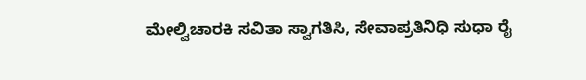ಮೇಲ್ವಿಚಾರಕಿ ಸವಿತಾ ಸ್ವಾಗತಿಸಿ, ಸೇವಾಪ್ರತಿನಿಧಿ ಸುಧಾ ರೈ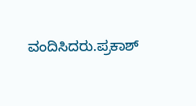ವಂದಿಸಿದರು.ಪ್ರಕಾಶ್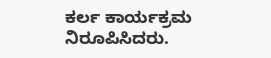ಕರ್ಲ ಕಾರ್ಯಕ್ರಮ ನಿರೂಪಿಸಿದರು.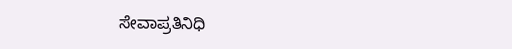ಸೇವಾಪ್ರತಿನಿಧಿ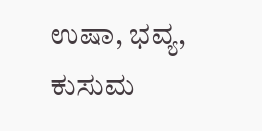ಉಷಾ, ಭವ್ಯ, ಕುಸುಮ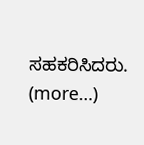ಸಹಕರಿಸಿದರು.
(more…)